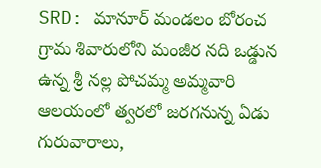SRD: మానూర్ మండలం బోరంచ గ్రామ శివారులోని మంజీర నది ఒడ్డున ఉన్న శ్రీ నల్ల పోచమ్మ అమ్మవారి ఆలయంలో త్వరలో జరగనున్న ఏడు గురువారాలు,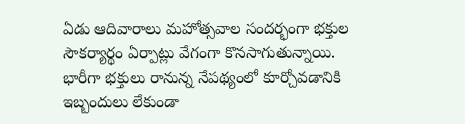ఏడు ఆదివారాలు మహోత్సవాల సందర్భంగా భక్తుల సౌకర్యార్థం ఏర్పాట్లు వేగంగా కొనసాగుతున్నాయి. భారీగా భక్తులు రానున్న నేపథ్యంలో కూర్చోవడానికి ఇబ్బందులు లేకుండా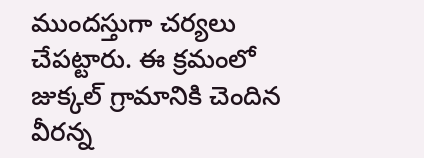ముందస్తుగా చర్యలు చేపట్టారు. ఈ క్రమంలో జుక్కల్ గ్రామానికి చెందిన వీరన్న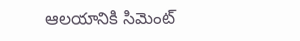ఆలయానికి సిమెంట్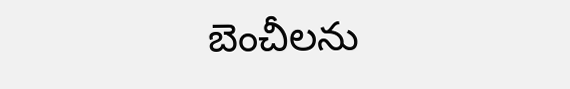బెంచీలను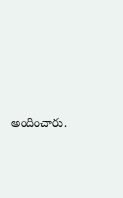అందించారు.